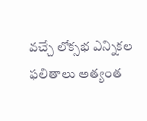వచ్చే లోక్సభ ఎన్నికల ఫలితాలు అత్యంత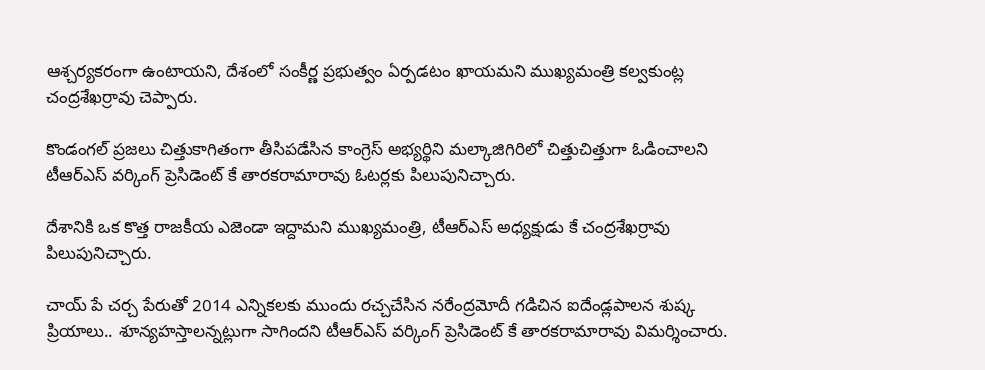ఆశ్చర్యకరంగా ఉంటాయని, దేశంలో సంకీర్ణ ప్రభుత్వం ఏర్పడటం ఖాయమని ముఖ్యమంత్రి కల్వకుంట్ల చంద్రశేఖర్రావు చెప్పారు.

కొండంగల్ ప్రజలు చిత్తుకాగితంగా తీసిపడేసిన కాంగ్రెస్ అభ్యర్థిని మల్కాజిగిరిలో చిత్తుచిత్తుగా ఓడించాలని టీఆర్ఎస్ వర్కింగ్ ప్రెసిడెంట్ కే తారకరామారావు ఓటర్లకు పిలుపునిచ్చారు.

దేశానికి ఒక కొత్త రాజకీయ ఎజెండా ఇద్దామని ముఖ్యమంత్రి, టీఆర్ఎస్ అధ్యక్షుడు కే చంద్రశేఖర్రావు పిలుపునిచ్చారు.

చాయ్ పే చర్చ పేరుతో 2014 ఎన్నికలకు ముందు రచ్చచేసిన నరేంద్రమోదీ గడిచిన ఐదేండ్లపాలన శుష్క ప్రియాలు.. శూన్యహస్తాలన్నట్లుగా సాగిందని టీఆర్ఎస్ వర్కింగ్ ప్రెసిడెంట్ కే తారకరామారావు విమర్శించారు.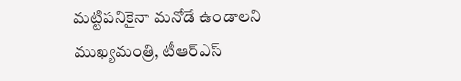మట్టిపనికైనా మనోడే ఉండాలని ముఖ్యమంత్రి, టీఆర్ఎస్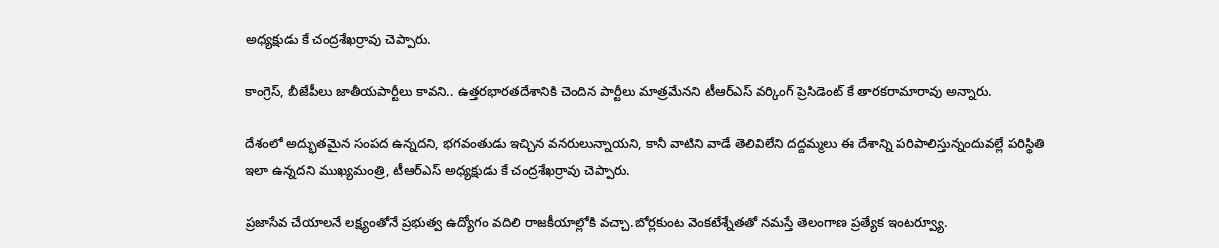అధ్యక్షుడు కే చంద్రశేఖర్రావు చెప్పారు.

కాంగ్రెస్, బీజేపీలు జాతీయపార్టీలు కావని.. ఉత్తరభారతదేశానికి చెందిన పార్టీలు మాత్రమేనని టీఆర్ఎస్ వర్కింగ్ ప్రెసిడెంట్ కే తారకరామారావు అన్నారు.

దేశంలో అద్భుతమైన సంపద ఉన్నదని, భగవంతుడు ఇచ్చిన వనరులున్నాయని, కానీ వాటిని వాడే తెలివిలేని దద్దమ్మలు ఈ దేశాన్ని పరిపాలిస్తున్నందువల్లే పరిస్థితి ఇలా ఉన్నదని ముఖ్యమంత్రి, టీఆర్ఎస్ అధ్యక్షుడు కే చంద్రశేఖర్రావు చెప్పారు.

ప్రజాసేవ చేయాలనే లక్ష్యంతోనే ప్రభుత్వ ఉద్యోగం వదిలి రాజకీయాల్లోకి వచ్చా.బోర్లకుంట వెంకటేశ్నేతతో నమస్తే తెలంగాణ ప్రత్యేక ఇంటర్వ్యూ.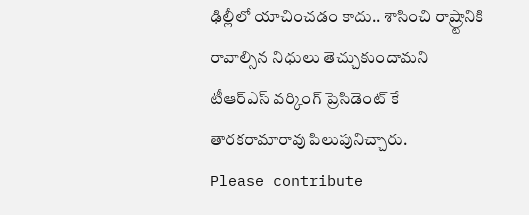ఢిల్లీలో యాచించడం కాదు.. శాసించి రాష్ర్టానికి రావాల్సిన నిధులు తెచ్చుకుందామని టీఆర్ఎస్ వర్కింగ్ ప్రెసిడెంట్ కే తారకరామారావు పిలుపునిచ్చారు.
Please contribute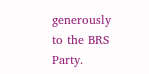generously to the BRS Party.